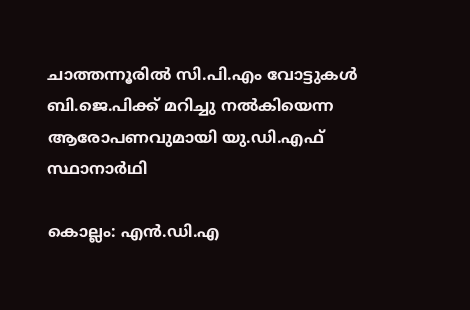ചാത്തന്നൂരിൽ സി.പി.എം വോട്ടുകൾ ബി.ജെ.പിക്ക് മറിച്ചു നൽകിയെന്ന ആരോപണവുമായി യു.ഡി.എഫ് സ്ഥാനാർഥി

കൊല്ലം: എൻ.ഡി.എ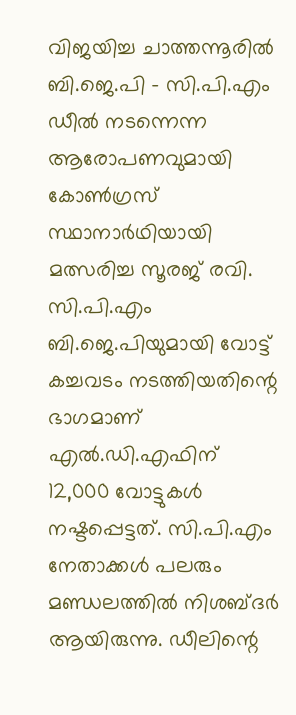വിജയിച്ച ചാത്തന്നൂരിൽ ബി.ജെ.പി - സി.പി.എം ഡീൽ നടന്നെന്ന ആരോപണവുമായി കോൺഗ്രസ്‌ സ്ഥാനാർഥിയായി മത്സരിച്ച സൂരജ് രവി. സി.പി.എം ബി.ജെ.പിയുമായി വോട്ട് കച്ചവടം നടത്തിയതിന്റെ ഭാഗമാണ് എൽ.ഡി.എഫിന് 12,000 വോട്ടുകൾ നഷ്ടപ്പെട്ടത്. സി.പി.എം നേതാക്കൾ പലരും മണ്ഡലത്തിൽ നിശബ്ദർ ആയിരുന്നു. ഡീലിന്റെ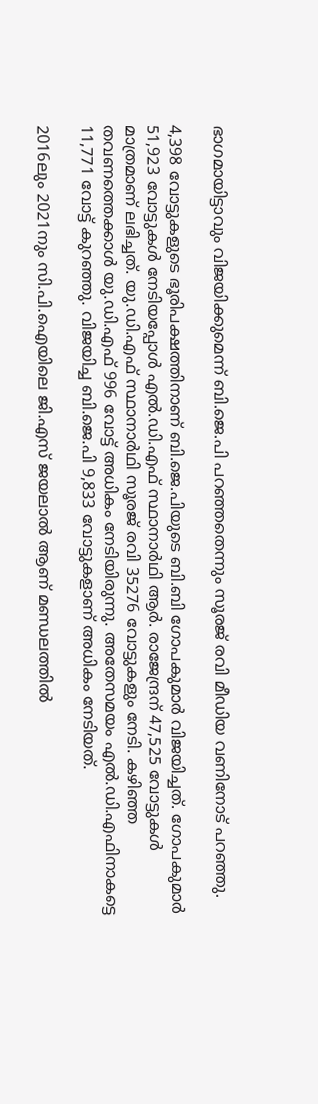ഭാഗമായിട്ടാവും വിജയിക്കുമെന്ന് ബി.ജെ.പി പറഞ്ഞതെന്നും സൂരജ് രവി മീഡിയ വണിനോട് പറഞ്ഞു.

4,398 വോട്ടുകളുടെ ഭൂരിപക്ഷത്തിനാണ് ബി.ജെ.പിയുടെ ബി.ബി ഗോപകുമാർ വിജയിച്ചത്. ഗോപകുമാർ 51,923 വോട്ടുകൾ നേടിയപ്പോൾ എൽ.ഡി.എഫ് സ്ഥാനാർഥി ആർ. രാജേന്ദ്രന് 47,525 വോട്ടുകൾ മാത്രമാണ് ലഭിച്ചത്. യു.ഡി.എഫ് സ്ഥാനാര്‍ഥി സൂരജ് രവി 35276 വോട്ടുകളും നേടി. കഴിഞ്ഞ തവണത്തെക്കാൾ യു.ഡി.എഫ് 996 വോട്ട് അധികം നേടിയിരുന്നു. അതേസമയം എൽ.ഡി.എഫിനാകട്ടെ 11,771 വോട്ട് കുറഞ്ഞു. വിജയിച്ച ബി.ജെ.പി 9,833 വോട്ടുകളാണ് അധികം നേടിയത്.

2016ലും 2021നും സി.പി.ഐയിലെ ജി.എസ് ജയലാൽ ആണ് മണ്ഡലത്തിൽ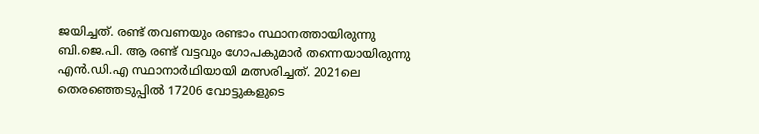ജയിച്ചത്. രണ്ട് തവണയും രണ്ടാം സ്ഥാനത്തായിരുന്നു ബി.ജെ.പി. ആ രണ്ട് വട്ടവും ഗോപകുമാർ തന്നെയായിരുന്നു എൻ.ഡി.എ സ്ഥാനാർഥിയായി മത്സരിച്ചത്. 2021ലെ തെരഞ്ഞെടുപ്പിൽ 17206 വോട്ടുകളുടെ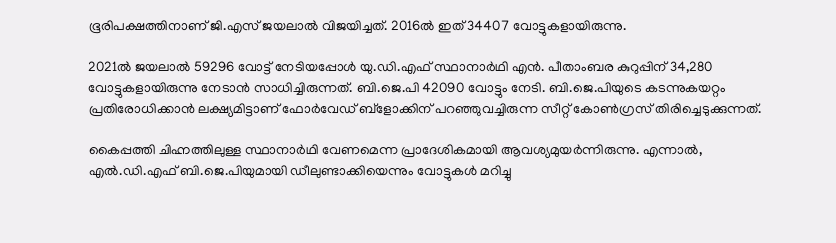ഭൂരിപക്ഷത്തിനാണ് ജി.എസ് ജയലാൽ വിജയിച്ചത്. 2016ൽ ഇത് 34407 വോട്ടുകളായിരുന്നു.

2021ൽ ജയലാൽ 59296 വോട്ട് നേടിയപ്പോൾ യു.ഡി.എഫ് സ്ഥാനാർഥി എൻ. പീതാംബര കുറുപ്പിന് 34,280 വോട്ടുകളായിരുന്നു നേടാൻ സാധിച്ചിരുന്നത്. ബി.ജെ.പി 42090 വോട്ടും നേടി. ബി.ജെ.പിയുടെ കടന്നുകയറ്റം പ്രതിരോധിക്കാൻ ലക്ഷ്യമിട്ടാണ് ഫോർവേഡ് ബ്ളോക്കിന് പറഞ്ഞുവച്ചിരുന്ന സീറ്റ് കോൺഗ്രസ് തിരിച്ചെടുക്കുന്നത്.

കൈപ്പത്തി ചിഹ്നത്തിലുള്ള സ്ഥാനാർഥി വേണമെന്ന പ്രാദേശികമായി ആവശ്യമുയർന്നിരുന്നു. എന്നാൽ, എൽ.ഡി.എഫ് ബി.ജെ.പിയുമായി ഡീലുണ്ടാക്കിയെന്നും വോട്ടുകൾ മറിച്ചു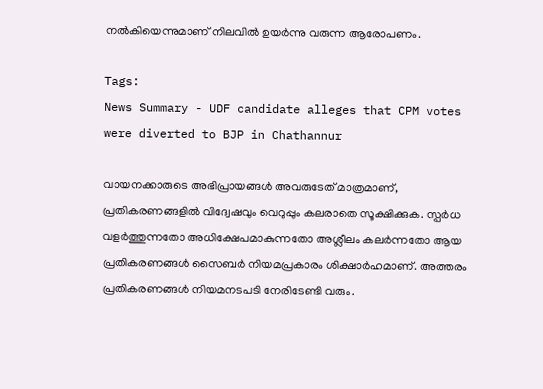നൽകിയെന്നുമാണ് നിലവിൽ ഉയർന്നു വരുന്ന ആരോപണം.

Tags:
News Summary - UDF candidate alleges that CPM votes were diverted to BJP in Chathannur

വായനക്കാരുടെ അഭിപ്രായങ്ങള്‍ അവരുടേത് മാത്രമാണ്, പ്രതികരണങ്ങളിൽ വിദ്വേഷവും വെറുപ്പും കലരാതെ സൂക്ഷിക്കുക. സ്പർധ വളർത്തുന്നതോ അധിക്ഷേപമാകുന്നതോ അശ്ലീലം കലർന്നതോ ആയ പ്രതികരണങ്ങൾ സൈബർ നിയമപ്രകാരം ശിക്ഷാർഹമാണ്. അത്തരം പ്രതികരണങ്ങൾ നിയമനടപടി നേരിടേണ്ടി വരും.